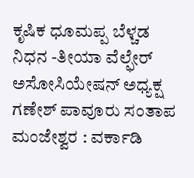ಕೃಷಿಕ ಧೂಮಪ್ಪ ಬೆಳ್ಚಡ ನಿಧನ -ತೀಯಾ ವೆಲ್ಫೇರ್ ಅಸೋಸಿಯೇಷನ್ ಅಧ್ಯಕ್ಷ ಗಣೇಶ್ ಪಾವೂರು ಸಂತಾಪ
ಮಂಜೇಶ್ವರ : ವರ್ಕಾಡಿ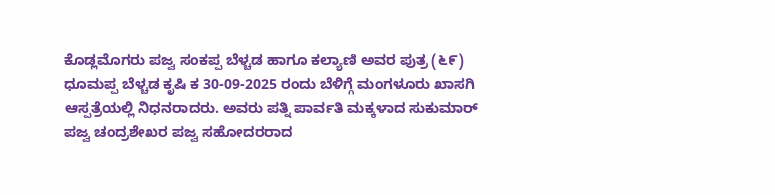ಕೊಡ್ಲಮೊಗರು ಪಜ್ವ ಸಂಕಪ್ಪ ಬೆಳ್ಚಡ ಹಾಗೂ ಕಲ್ಯಾಣಿ ಅವರ ಪುತ್ರ (೬೯) ಧೂಮಪ್ಪ ಬೆಳ್ಚಡ ಕೃಷಿ ಕ 30-09-2025 ರಂದು ಬೆಳಿಗ್ಗೆ ಮಂಗಳೂರು ಖಾಸಗಿ ಆಸ್ಪತ್ರೆಯಲ್ಲಿ ನಿಧನರಾದರು. ಅವರು ಪತ್ನಿ ಪಾರ್ವತಿ ಮಕ್ಕಳಾದ ಸುಕುಮಾರ್ ಪಜ್ವ ಚಂದ್ರಶೇಖರ ಪಜ್ವ ಸಹೋದರರಾದ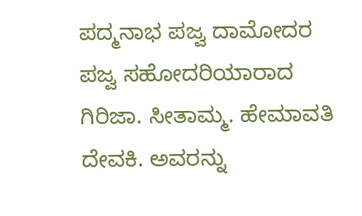ಪದ್ಮನಾಭ ಪಜ್ವ ದಾಮೋದರ ಪಜ್ವ ಸಹೋದರಿಯಾರಾದ ಗಿರಿಜಾ. ಸೀತಾಮ್ಮ. ಹೇಮಾವತಿ ದೇವಕಿ. ಅವರನ್ನು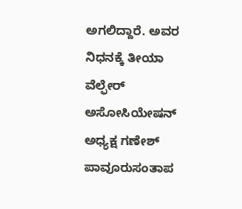ಅಗಲಿದ್ದಾರೆ. ಅವರ ನಿಧನಕ್ಕೆ ತೀಯಾ ವೆಲ್ಫೇರ್ ಅಸೋಸಿಯೇಷನ್ ಅಧ್ಯಕ್ಷ ಗಣೇಶ್ ಪಾವೂರುಸಂತಾಪ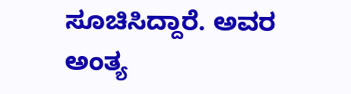ಸೂಚಿಸಿದ್ದಾರೆ. ಅವರ ಅಂತ್ಯ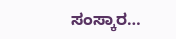ಸಂಸ್ಕಾರ…